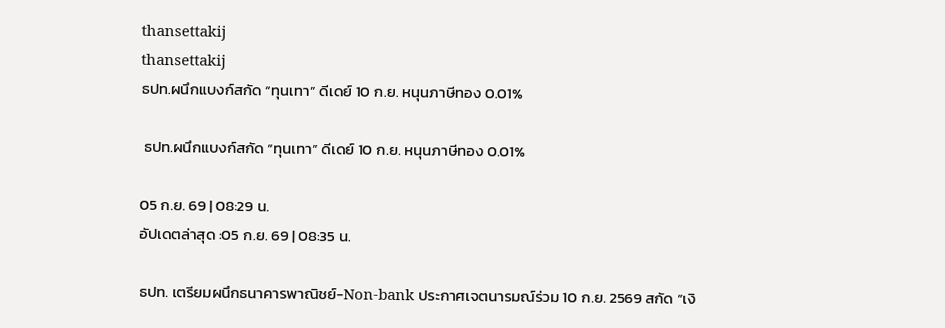thansettakij
thansettakij
ธปท.ผนึกแบงก์สกัด “ทุนเทา” ดีเดย์ 10 ก.ย. หนุนภาษีทอง 0.01%

 ธปท.ผนึกแบงก์สกัด “ทุนเทา” ดีเดย์ 10 ก.ย. หนุนภาษีทอง 0.01%

05 ก.ย. 69 | 08:29 น.
อัปเดตล่าสุด :05 ก.ย. 69 | 08:35 น.

ธปท. เตรียมผนึกธนาคารพาณิชย์-Non-bank ประกาศเจตนารมณ์ร่วม 10 ก.ย. 2569 สกัด “เงิ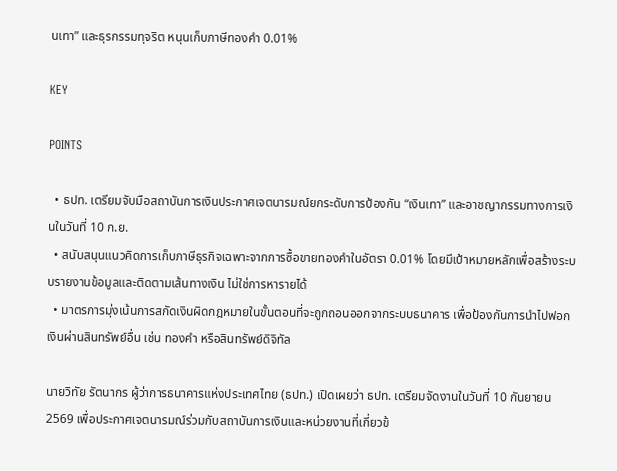นเทา” และธุรกรรมทุจริต หนุนเก็บภาษีทองคำ 0.01%

KEY

POINTS

  • ธปท. เตรียมจับมือสถาบันการเงินประกาศเจตนารมณ์ยกระดับการป้องกัน “เงินเทา” และอาชญากรรมทางการเงินในวันที่ 10 ก.ย.
  • สนับสนุนแนวคิดการเก็บภาษีธุรกิจเฉพาะจากการซื้อขายทองคำในอัตรา 0.01% โดยมีเป้าหมายหลักเพื่อสร้างระบบรายงานข้อมูลและติดตามเส้นทางเงิน ไม่ใช่การหารายได้
  • มาตรการมุ่งเน้นการสกัดเงินผิดกฎหมายในขั้นตอนที่จะถูกถอนออกจากระบบธนาคาร เพื่อป้องกันการนำไปฟอกเงินผ่านสินทรัพย์อื่น เช่น ทองคำ หรือสินทรัพย์ดิจิทัล

นายวิทัย รัตนากร ผู้ว่าการธนาคารแห่งประเทศไทย (ธปท.) เปิดเผยว่า ธปท. เตรียมจัดงานในวันที่ 10 กันยายน 2569 เพื่อประกาศเจตนารมณ์ร่วมกับสถาบันการเงินและหน่วยงานที่เกี่ยวข้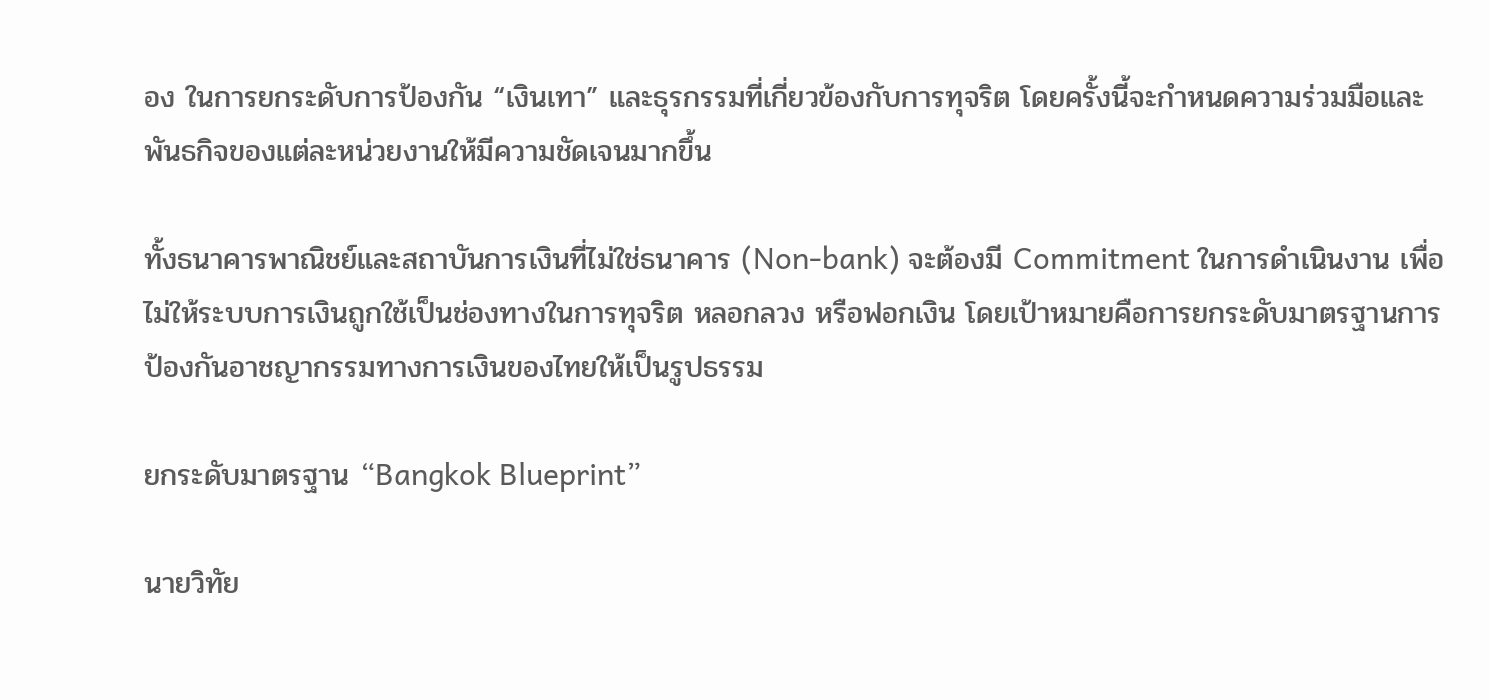อง ในการยกระดับการป้องกัน “เงินเทา” และธุรกรรมที่เกี่ยวข้องกับการทุจริต โดยครั้งนี้จะกำหนดความร่วมมือและพันธกิจของแต่ละหน่วยงานให้มีความชัดเจนมากขึ้น

ทั้งธนาคารพาณิชย์และสถาบันการเงินที่ไม่ใช่ธนาคาร (Non-bank) จะต้องมี Commitment ในการดำเนินงาน เพื่อไม่ให้ระบบการเงินถูกใช้เป็นช่องทางในการทุจริต หลอกลวง หรือฟอกเงิน โดยเป้าหมายคือการยกระดับมาตรฐานการป้องกันอาชญากรรมทางการเงินของไทยให้เป็นรูปธรรม

ยกระดับมาตรฐาน “Bangkok Blueprint”

นายวิทัย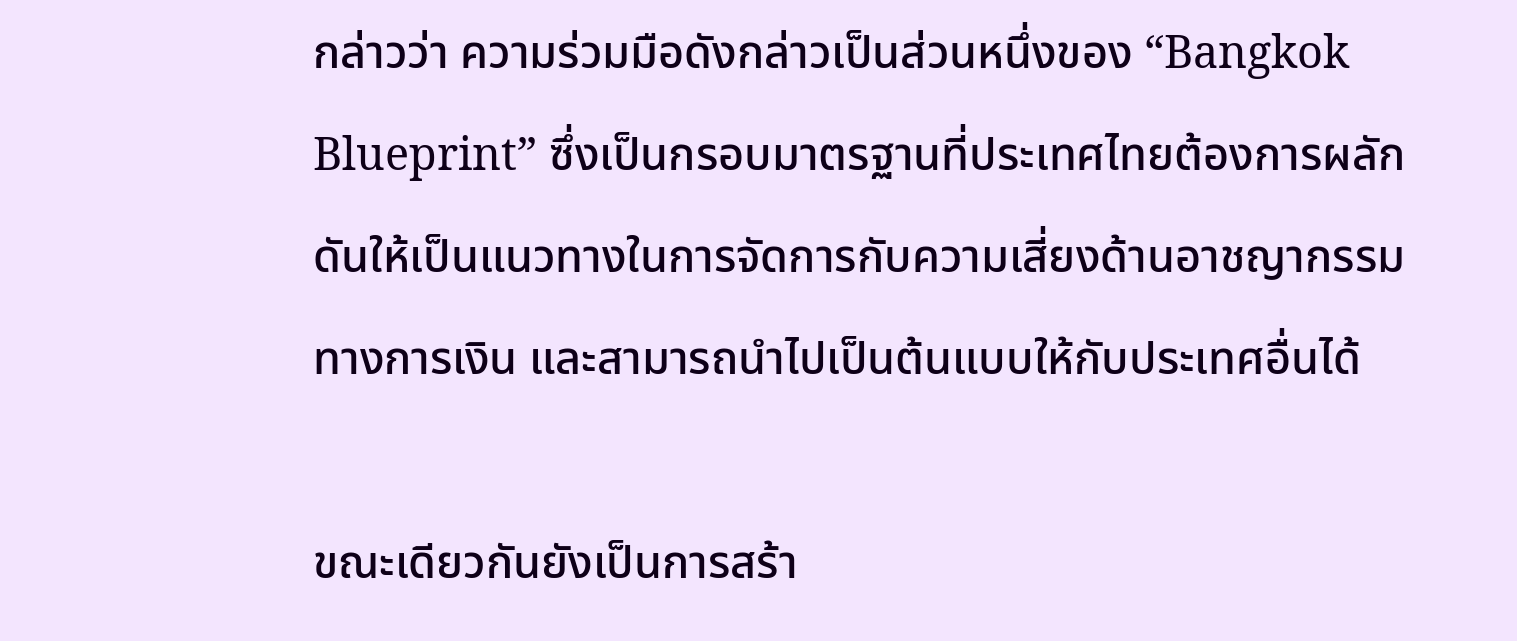กล่าวว่า ความร่วมมือดังกล่าวเป็นส่วนหนึ่งของ “Bangkok Blueprint” ซึ่งเป็นกรอบมาตรฐานที่ประเทศไทยต้องการผลักดันให้เป็นแนวทางในการจัดการกับความเสี่ยงด้านอาชญากรรมทางการเงิน และสามารถนำไปเป็นต้นแบบให้กับประเทศอื่นได้

ขณะเดียวกันยังเป็นการสร้า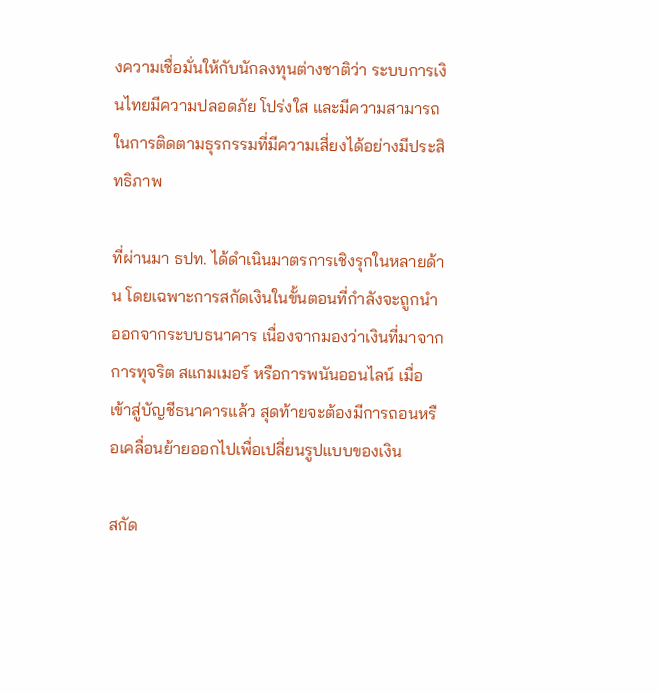งความเชื่อมั่นให้กับนักลงทุนต่างชาติว่า ระบบการเงินไทยมีความปลอดภัย โปร่งใส และมีความสามารถในการติดตามธุรกรรมที่มีความเสี่ยงได้อย่างมีประสิทธิภาพ

ที่ผ่านมา ธปท. ได้ดำเนินมาตรการเชิงรุกในหลายด้าน โดยเฉพาะการสกัดเงินในขั้นตอนที่กำลังจะถูกนำออกจากระบบธนาคาร เนื่องจากมองว่าเงินที่มาจากการทุจริต สแกมเมอร์ หรือการพนันออนไลน์ เมื่อเข้าสู่บัญชีธนาคารแล้ว สุดท้ายจะต้องมีการถอนหรือเคลื่อนย้ายออกไปเพื่อเปลี่ยนรูปแบบของเงิน

สกัด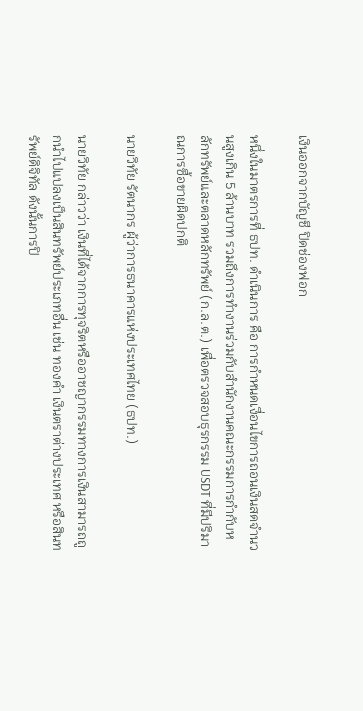เงินออกจากบัญชี ปิดช่องฟอก

หนึ่งในมาตรการที่ ธปท. ดำเนินการ คือ การกำหนดเงื่อนไขการถอนเงินสดจำนวนสูงเกิน 5 ล้านบาท รวมถึงการทำงานร่วมกับสำนักงานคณะกรรมการกำกับหลักทรัพย์และตลาดหลักทรัพย์ (ก.ล.ต.) เพื่อตรวจสอบธุรกรรม USDT ที่มีปริมาณการซื้อขายผิดปกติ

นายวิทัย รัตนากร ผู้ว่าการธนาคารแห่งประเทศไทย (ธปท.)

นายวิทัย กล่าวว่า เงินที่ได้จากการทุจริตหรืออาชญากรรมทางการเงินสามารถถูกนำไปแปลงเป็นสินทรัพย์ประเภทอื่น เช่น ทองคำ เงินตราต่างประเทศ หรือสินทรัพย์ดิจิทัล ดังนั้นการปิ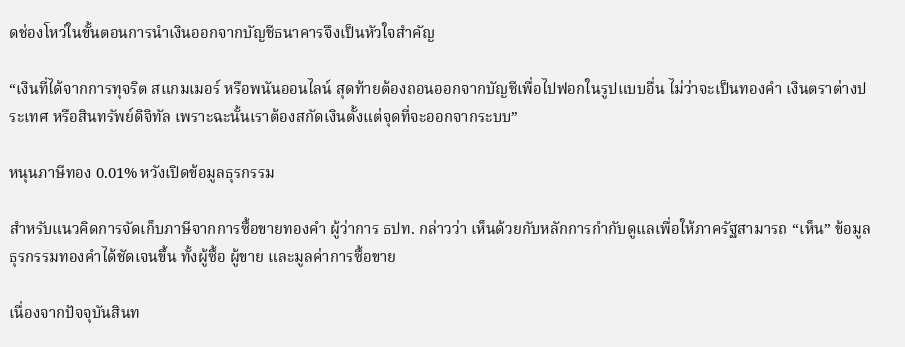ดช่องโหว่ในขั้นตอนการนำเงินออกจากบัญชีธนาคารจึงเป็นหัวใจสำคัญ

“เงินที่ได้จากการทุจริต สแกมเมอร์ หรือพนันออนไลน์ สุดท้ายต้องถอนออกจากบัญชีเพื่อไปฟอกในรูปแบบอื่น ไม่ว่าจะเป็นทองคำ เงินตราต่างประเทศ หรือสินทรัพย์ดิจิทัล เพราะฉะนั้นเราต้องสกัดเงินตั้งแต่จุดที่จะออกจากระบบ”

หนุนภาษีทอง 0.01% หวังเปิดข้อมูลธุรกรรม

สำหรับแนวคิดการจัดเก็บภาษีจากการซื้อขายทองคำ ผู้ว่าการ ธปท. กล่าวว่า เห็นด้วยกับหลักการกำกับดูแลเพื่อให้ภาครัฐสามารถ “เห็น” ข้อมูลธุรกรรมทองคำได้ชัดเจนขึ้น ทั้งผู้ซื้อ ผู้ขาย และมูลค่าการซื้อขาย

เนื่องจากปัจจุบันสินท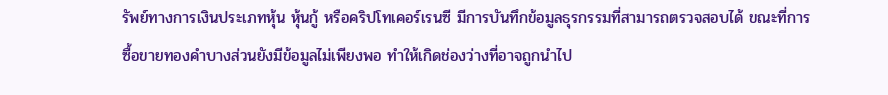รัพย์ทางการเงินประเภทหุ้น หุ้นกู้ หรือคริปโทเคอร์เรนซี มีการบันทึกข้อมูลธุรกรรมที่สามารถตรวจสอบได้ ขณะที่การซื้อขายทองคำบางส่วนยังมีข้อมูลไม่เพียงพอ ทำให้เกิดช่องว่างที่อาจถูกนำไป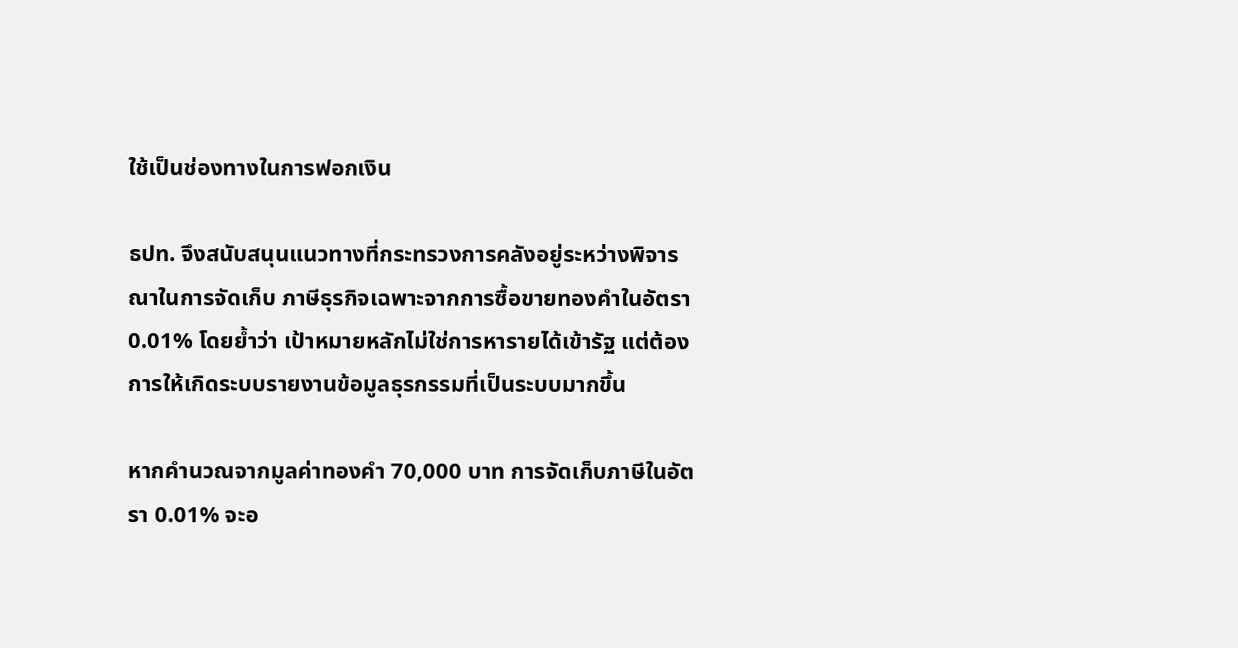ใช้เป็นช่องทางในการฟอกเงิน

ธปท. จึงสนับสนุนแนวทางที่กระทรวงการคลังอยู่ระหว่างพิจารณาในการจัดเก็บ ภาษีธุรกิจเฉพาะจากการซื้อขายทองคำในอัตรา 0.01% โดยย้ำว่า เป้าหมายหลักไม่ใช่การหารายได้เข้ารัฐ แต่ต้องการให้เกิดระบบรายงานข้อมูลธุรกรรมที่เป็นระบบมากขึ้น

หากคำนวณจากมูลค่าทองคำ 70,000 บาท การจัดเก็บภาษีในอัตรา 0.01% จะอ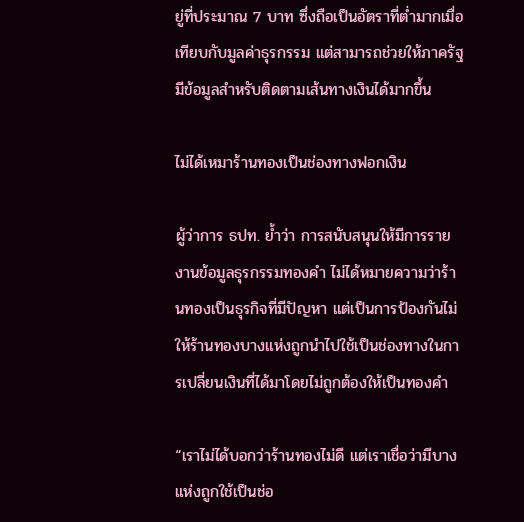ยู่ที่ประมาณ 7 บาท ซึ่งถือเป็นอัตราที่ต่ำมากเมื่อเทียบกับมูลค่าธุรกรรม แต่สามารถช่วยให้ภาครัฐมีข้อมูลสำหรับติดตามเส้นทางเงินได้มากขึ้น

ไม่ได้เหมาร้านทองเป็นช่องทางฟอกเงิน

ผู้ว่าการ ธปท. ย้ำว่า การสนับสนุนให้มีการรายงานข้อมูลธุรกรรมทองคำ ไม่ได้หมายความว่าร้านทองเป็นธุรกิจที่มีปัญหา แต่เป็นการป้องกันไม่ให้ร้านทองบางแห่งถูกนำไปใช้เป็นช่องทางในการเปลี่ยนเงินที่ได้มาโดยไม่ถูกต้องให้เป็นทองคำ

“เราไม่ได้บอกว่าร้านทองไม่ดี แต่เราเชื่อว่ามีบางแห่งถูกใช้เป็นช่อ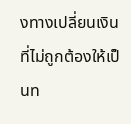งทางเปลี่ยนเงินที่ไม่ถูกต้องให้เป็นท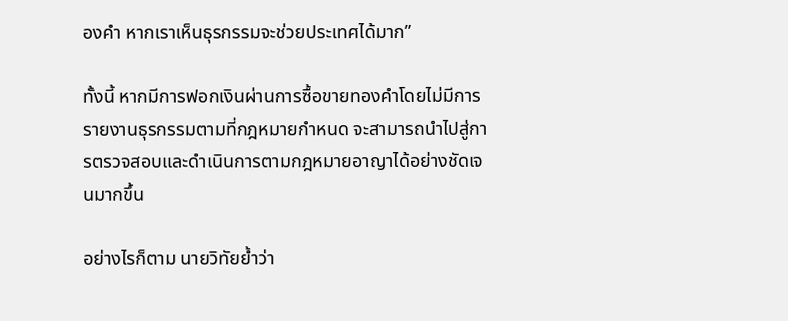องคำ หากเราเห็นธุรกรรมจะช่วยประเทศได้มาก”

ทั้งนี้ หากมีการฟอกเงินผ่านการซื้อขายทองคำโดยไม่มีการรายงานธุรกรรมตามที่กฎหมายกำหนด จะสามารถนำไปสู่การตรวจสอบและดำเนินการตามกฎหมายอาญาได้อย่างชัดเจนมากขึ้น

อย่างไรก็ตาม นายวิทัยย้ำว่า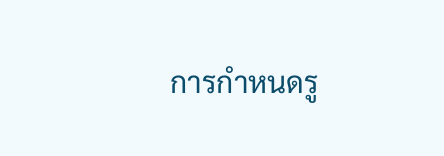การกำหนดรู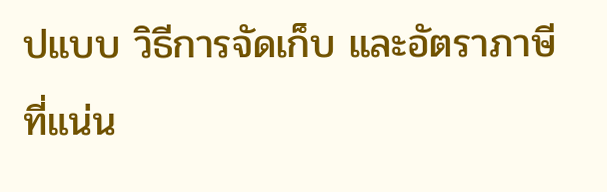ปแบบ วิธีการจัดเก็บ และอัตราภาษีที่แน่น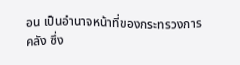อน เป็นอำนาจหน้าที่ของกระทรวงการคลัง ซึ่ง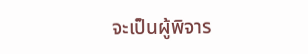จะเป็นผู้พิจาร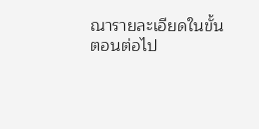ณารายละเอียดในขั้นตอนต่อไป